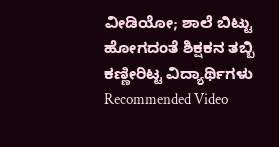ವೀಡಿಯೋ; ಶಾಲೆ ಬಿಟ್ಟು ಹೋಗದಂತೆ ಶಿಕ್ಷಕನ ತಬ್ಬಿ ಕಣ್ಣೀರಿಟ್ಟ ವಿದ್ಯಾರ್ಥಿಗಳು
Recommended Video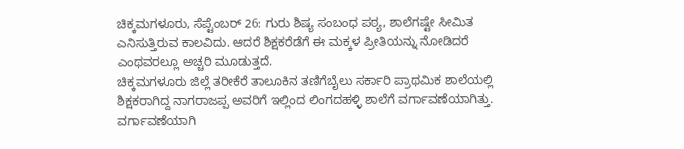ಚಿಕ್ಕಮಗಳೂರು, ಸೆಪ್ಟೆಂಬರ್ 26: ಗುರು ಶಿಷ್ಯ ಸಂಬಂಧ ಪಠ್ಯ, ಶಾಲೆಗಷ್ಟೇ ಸೀಮಿತ ಎನಿಸುತ್ತಿರುವ ಕಾಲವಿದು. ಆದರೆ ಶಿಕ್ಷಕರೆಡೆಗೆ ಈ ಮಕ್ಕಳ ಪ್ರೀತಿಯನ್ನು ನೋಡಿದರೆ ಎಂಥವರಲ್ಲೂ ಅಚ್ಚರಿ ಮೂಡುತ್ತದೆ.
ಚಿಕ್ಕಮಗಳೂರು ಜಿಲ್ಲೆ ತರೀಕೆರೆ ತಾಲೂಕಿನ ತಣಿಗೆಬೈಲು ಸರ್ಕಾರಿ ಪ್ರಾಥಮಿಕ ಶಾಲೆಯಲ್ಲಿ ಶಿಕ್ಷಕರಾಗಿದ್ದ ನಾಗರಾಜಪ್ಪ ಅವರಿಗೆ ಇಲ್ಲಿಂದ ಲಿಂಗದಹಳ್ಳಿ ಶಾಲೆಗೆ ವರ್ಗಾವಣೆಯಾಗಿತ್ತು. ವರ್ಗಾವಣೆಯಾಗಿ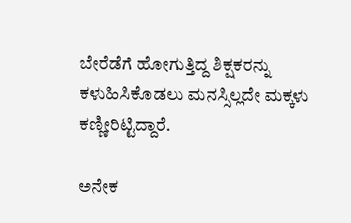ಬೇರೆಡೆಗೆ ಹೋಗುತ್ತಿದ್ದ ಶಿಕ್ಷಕರನ್ನು ಕಳುಹಿಸಿಕೊಡಲು ಮನಸ್ಸಿಲ್ಲದೇ ಮಕ್ಕಳು ಕಣ್ಣೀರಿಟ್ಟಿದ್ದಾರೆ.

ಅನೇಕ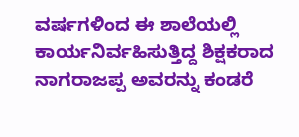ವರ್ಷಗಳಿಂದ ಈ ಶಾಲೆಯಲ್ಲಿ ಕಾರ್ಯನಿರ್ವಹಿಸುತ್ತಿದ್ದ ಶಿಕ್ಷಕರಾದ ನಾಗರಾಜಪ್ಪ ಅವರನ್ನು ಕಂಡರೆ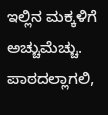ಇಲ್ಲಿನ ಮಕ್ಕಳಿಗೆ ಅಚ್ಚುಮೆಚ್ಚು. ಪಾಠದಲ್ಲಾಗಲಿ,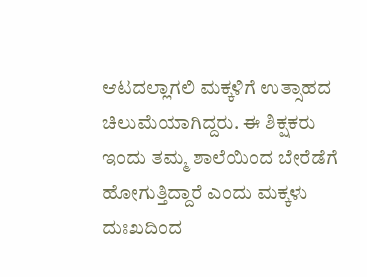ಆಟದಲ್ಲಾಗಲಿ ಮಕ್ಕಳಿಗೆ ಉತ್ಸಾಹದ ಚಿಲುಮೆಯಾಗಿದ್ದರು. ಈ ಶಿಕ್ಷಕರು ಇಂದು ತಮ್ಮ ಶಾಲೆಯಿಂದ ಬೇರೆಡೆಗೆ ಹೋಗುತ್ತಿದ್ದಾರೆ ಎಂದು ಮಕ್ಕಳು ದುಃಖದಿಂದ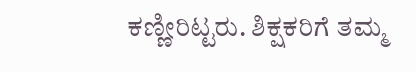ಕಣ್ಣೀರಿಟ್ಟರು. ಶಿಕ್ಷಕರಿಗೆ ತಮ್ಮ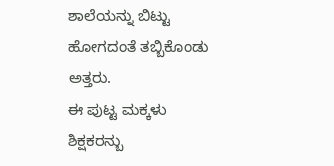ಶಾಲೆಯನ್ನು ಬಿಟ್ಟು ಹೋಗದಂತೆ ತಬ್ಬಿಕೊಂಡು ಅತ್ತರು.
ಈ ಪುಟ್ಟ ಮಕ್ಕಳು ಶಿಕ್ಷಕರನ್ಬು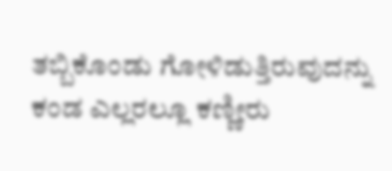ತಬ್ಬಿಕೊಂಡು ಗೋಳಿಡುತ್ತಿರುವುದನ್ನು ಕಂಡ ಎಲ್ಲರಲ್ಲೂ ಕಣ್ಣೀರು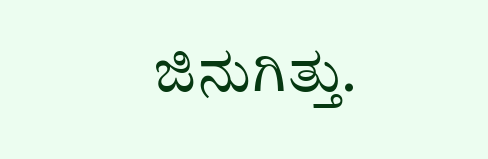ಜಿನುಗಿತ್ತು.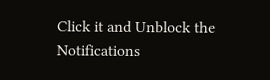Click it and Unblock the Notifications